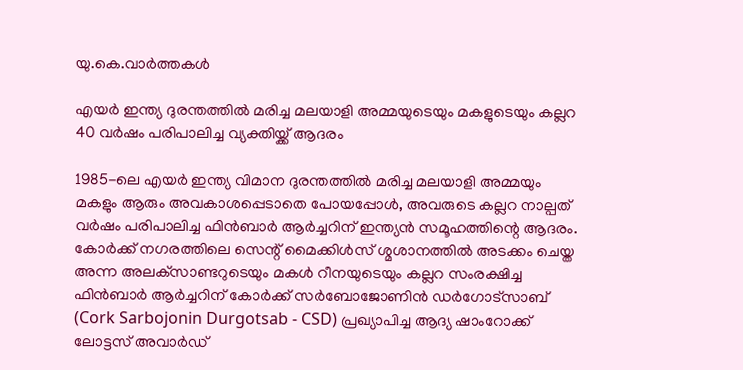യു.കെ.വാര്‍ത്തകള്‍

എയര്‍ ഇന്ത്യ ദുരന്തത്തില്‍ മരിച്ച മലയാളി അമ്മയുടെയും മകളുടെയും കല്ലറ 40 വര്‍ഷം പരിപാലിച്ച വ്യക്തിയ്ക്ക്‌ ആദരം

1985-ലെ എയര്‍ ഇന്ത്യ വിമാന ദുരന്തത്തില്‍ മരിച്ച മലയാളി അമ്മയും മകളും ആരും അവകാശപ്പെടാതെ പോയപ്പോള്‍, അവരുടെ കല്ലറ നാല്പത് വര്‍ഷം പരിപാലിച്ച ഫിന്‍ബാര്‍ ആര്‍ച്ചറിന് ഇന്ത്യന്‍ സമൂഹത്തിന്റെ ആദരം. കോര്‍ക്ക് നഗരത്തിലെ സെന്റ് മൈക്കിള്‍സ് ശ്മശാനത്തില്‍ അടക്കം ചെയ്ത അന്ന അലക്‌സാണ്ടറുടെയും മകള്‍ റീനയുടെയും കല്ലറ സംരക്ഷിച്ച ഫിന്‍ബാര്‍ ആര്‍ച്ചറിന് കോര്‍ക്ക് സര്‍ബോജോണിന്‍ ഡര്‍ഗോട്സാബ് (Cork Sarbojonin Durgotsab - CSD) പ്രഖ്യാപിച്ച ആദ്യ ഷാംറോക്ക് ലോട്ടസ് അവാര്‍ഡ്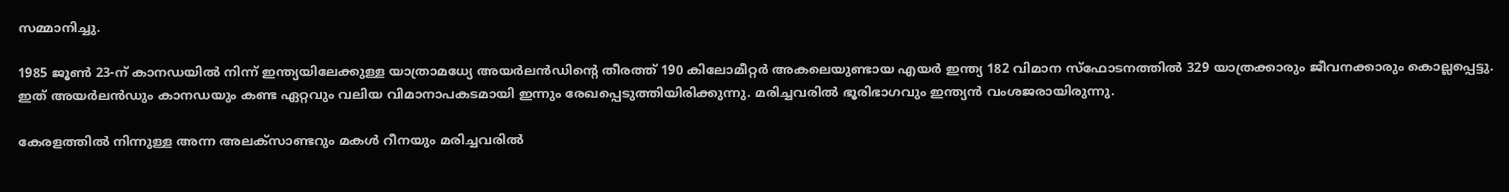സമ്മാനിച്ചു.

1985 ജൂണ്‍ 23-ന് കാനഡയില്‍ നിന്ന് ഇന്ത്യയിലേക്കുള്ള യാത്രാമധ്യേ അയര്‍ലന്‍ഡിന്റെ തീരത്ത് 190 കിലോമീറ്റര്‍ അകലെയുണ്ടായ എയര്‍ ഇന്ത്യ 182 വിമാന സ്‌ഫോടനത്തില്‍ 329 യാത്രക്കാരും ജീവനക്കാരും കൊല്ലപ്പെട്ടു. ഇത് അയര്‍ലന്‍ഡും കാനഡയും കണ്ട ഏറ്റവും വലിയ വിമാനാപകടമായി ഇന്നും രേഖപ്പെടുത്തിയിരിക്കുന്നു. മരിച്ചവരില്‍ ഭൂരിഭാഗവും ഇന്ത്യന്‍ വംശജരായിരുന്നു.

കേരളത്തില്‍ നിന്നുള്ള അന്ന അലക്‌സാണ്ടറും മകള്‍ റീനയും മരിച്ചവരില്‍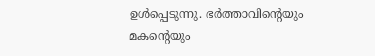ഉള്‍പ്പെടുന്നു. ഭര്‍ത്താവിന്റെയും മകന്റെയും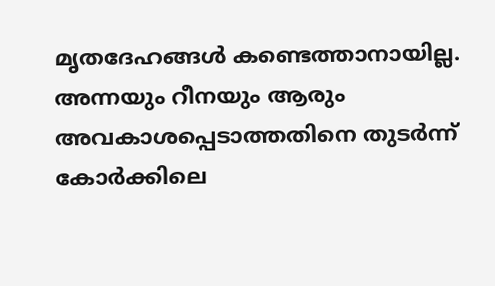മൃതദേഹങ്ങള്‍ കണ്ടെത്താനായില്ല. അന്നയും റീനയും ആരും അവകാശപ്പെടാത്തതിനെ തുടര്‍ന്ന് കോര്‍ക്കിലെ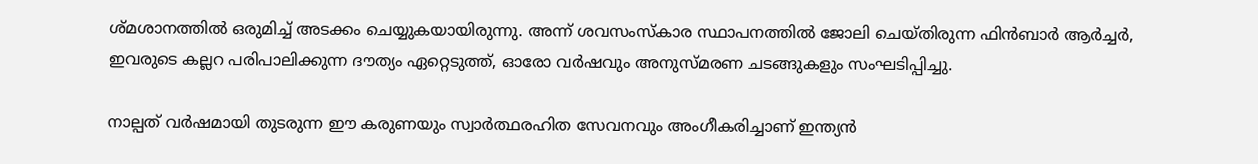ശ്മശാനത്തില്‍ ഒരുമിച്ച് അടക്കം ചെയ്യുകയായിരുന്നു. അന്ന് ശവസംസ്‌കാര സ്ഥാപനത്തില്‍ ജോലി ചെയ്തിരുന്ന ഫിന്‍ബാര്‍ ആര്‍ച്ചര്‍, ഇവരുടെ കല്ലറ പരിപാലിക്കുന്ന ദൗത്യം ഏറ്റെടുത്ത്, ഓരോ വര്‍ഷവും അനുസ്മരണ ചടങ്ങുകളും സംഘടിപ്പിച്ചു.

നാല്പത് വര്‍ഷമായി തുടരുന്ന ഈ കരുണയും സ്വാര്‍ത്ഥരഹിത സേവനവും അംഗീകരിച്ചാണ് ഇന്ത്യന്‍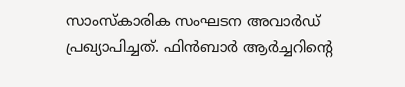സാംസ്‌കാരിക സംഘടന അവാര്‍ഡ് പ്രഖ്യാപിച്ചത്. ഫിന്‍ബാര്‍ ആര്‍ച്ചറിന്റെ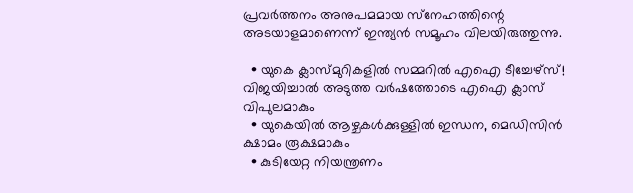പ്രവര്‍ത്തനം അനുപമമായ സ്‌നേഹത്തിന്റെ അടയാളമാണെന്ന് ഇന്ത്യന്‍ സമൂഹം വിലയിരുത്തുന്നു.

  • യുകെ ക്ലാസ്മുറികളില്‍ സമ്മറില്‍ എഐ ടീച്ചേഴ്‌സ്! വിജയിച്ചാല്‍ അടുത്ത വര്‍ഷത്തോടെ എഐ ക്ലാസ് വിപുലമാകും
  • യുകെയില്‍ ആഴ്ചകള്‍ക്കുള്ളില്‍ ഇന്ധന, മെഡിസിന്‍ ക്ഷാമം രൂക്ഷമാകും
  • കുടിയേറ്റ നിയന്ത്രണം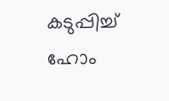കടുപ്പിച്ച് ഹോം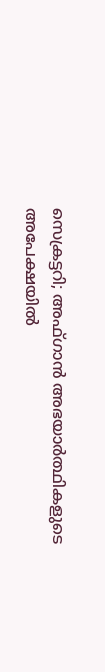സെക്രട്ടറി; അഫ്ഗാന്‍ അഭയാര്‍ത്ഥികളുടെ അപേക്ഷയില്‍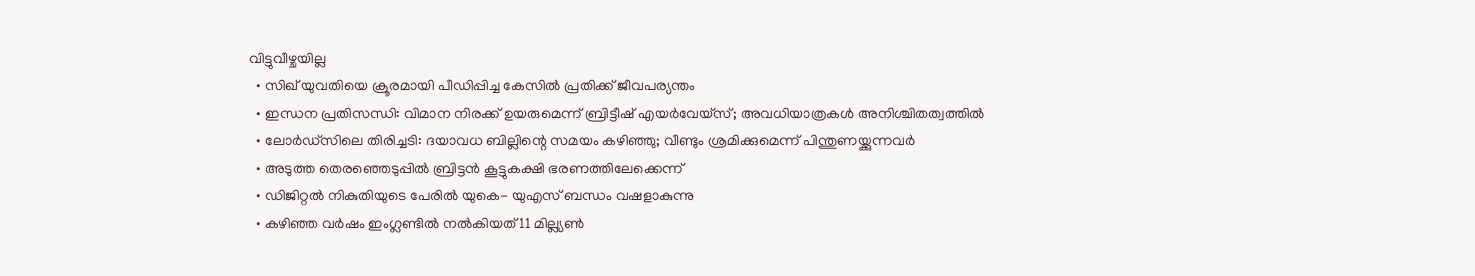വിട്ടുവീഴ്ചയില്ല
  • സിഖ് യുവതിയെ ക്രൂരമായി പീഡിപ്പിച്ച കേസില്‍ പ്രതിക്ക് ജീവപര്യന്തം
  • ഇന്ധന പ്രതിസന്ധി: വിമാന നിരക്ക് ഉയരുമെന്ന് ബ്രിട്ടീഷ് എയര്‍വേയ്‌സ്; അവധിയാത്രകള്‍ അനിശ്ചിതത്വത്തില്‍
  • ലോര്‍ഡ്‌സിലെ തിരിച്ചടി: ദയാവധ ബില്ലിന്റെ സമയം കഴിഞ്ഞു; വീണ്ടും ശ്രമിക്കുമെന്ന് പിന്തുണയ്ക്കുന്നവര്‍
  • അടുത്ത തെരഞ്ഞെടുപ്പില്‍ ബ്രിട്ടന്‍ കൂട്ടുകക്ഷി ഭരണത്തിലേക്കെന്ന്
  • ഡിജിറ്റല്‍ നികുതിയുടെ പേരില്‍ യുകെ- യുഎസ് ബന്ധം വഷളാകുന്നു
  • കഴിഞ്ഞ വര്‍ഷം ഇംഗ്ലണ്ടില്‍ നല്‍കിയത് 11 മില്ല്യണ്‍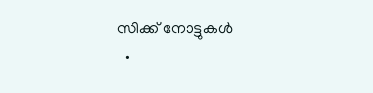സിക്ക് നോട്ടുകള്‍
  •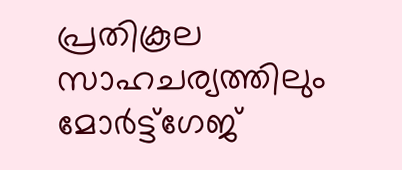പ്രതികൂല സാഹചര്യത്തിലും മോര്‍ട്ട്‌ഗേജ്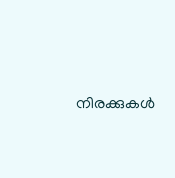നിരക്കുകള്‍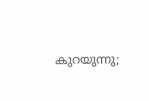കുറയുന്നു;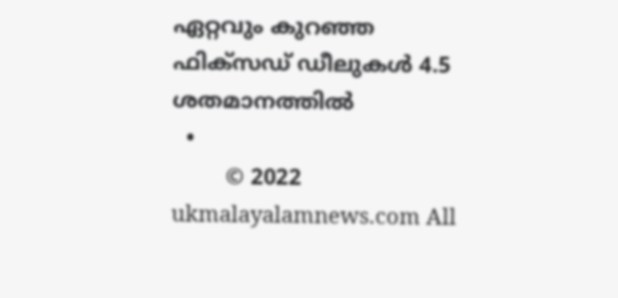ഏറ്റവും കുറഞ്ഞ ഫിക്‌സഡ് ഡീലുകള്‍ 4.5 ശതമാനത്തില്‍
  •
        © 2022 ukmalayalamnews.com All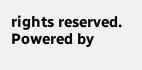rights reserved. Powered by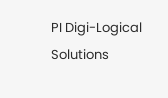PI Digi-Logical Solutions